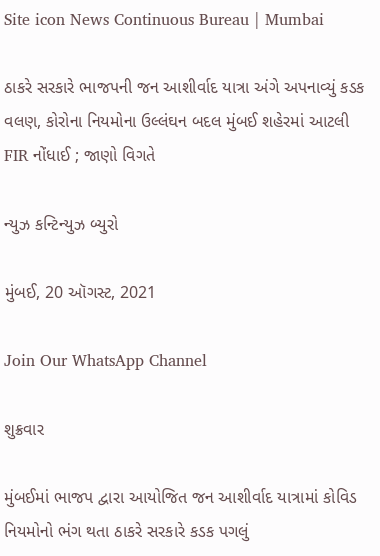Site icon News Continuous Bureau | Mumbai

ઠાકરે સરકારે ભાજપની જન આશીર્વાદ યાત્રા અંગે અપનાવ્યું કડક વલણ, કોરોના નિયમોના ઉલ્લંઘન બદલ મુંબઈ શહેરમાં આટલી FIR નોંધાઈ ; જાણો વિગતે

ન્યુઝ કન્ટિન્યુઝ બ્યુરો

મુંબઈ, 20 ઑગસ્ટ, 2021

Join Our WhatsApp Channel

શુક્રવાર

મુંબઈમાં ભાજપ દ્વારા આયોજિત જન આશીર્વાદ યાત્રામાં કોવિડ નિયમોનો ભંગ થતા ઠાકરે સરકારે કડક પગલું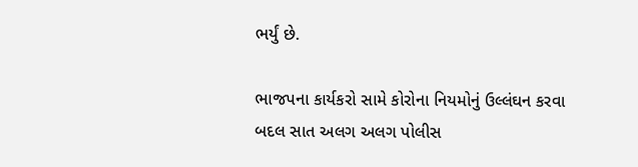ભર્યું છે.

ભાજપના કાર્યકરો સામે કોરોના નિયમોનું ઉલ્લંઘન કરવા બદલ સાત અલગ અલગ પોલીસ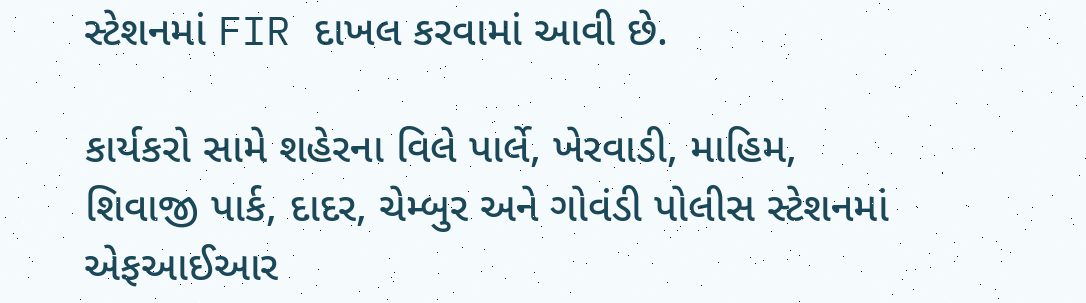સ્ટેશનમાં FIR દાખલ કરવામાં આવી છે.

કાર્યકરો સામે શહેરના વિલે પાર્લે, ખેરવાડી, માહિમ, શિવાજી પાર્ક, દાદર, ચેમ્બુર અને ગોવંડી પોલીસ સ્ટેશનમાં એફઆઈઆર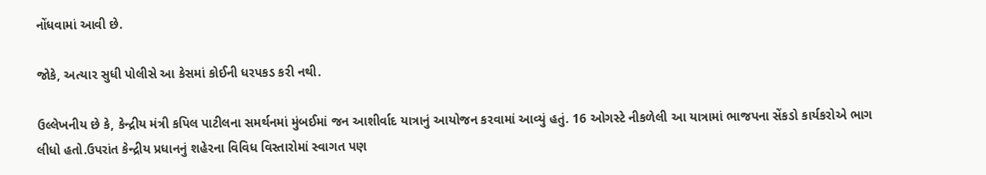નોંધવામાં આવી છે.

જોકે, અત્યાર સુધી પોલીસે આ કેસમાં કોઈની ધરપકડ કરી નથી.

ઉલ્લેખનીય છે કે, કેન્દ્રીય મંત્રી કપિલ પાટીલના સમર્થનમાં મુંબઈમાં જન આશીર્વાદ યાત્રાનું આયોજન કરવામાં આવ્યું હતું. 16 ઓગસ્ટે નીકળેલી આ યાત્રામાં ભાજપના સેંકડો કાર્યકરોએ ભાગ લીધો હતો.ઉપરાંત કેન્દ્રીય પ્રધાનનું શહેરના વિવિધ વિસ્તારોમાં સ્વાગત પણ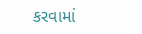કરવામાં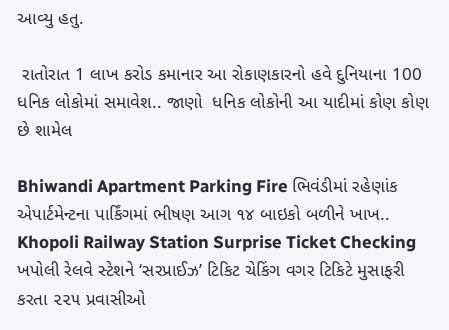આવ્યુ હતુ.

 રાતોરાત 1 લાખ કરોડ કમાનાર આ રોકાણકારનો હવે દુનિયાના 100 ધનિક લોકોમાં સમાવેશ.. જાણો  ધનિક લોકોની આ યાદીમાં કોણ કોણ છે શામેલ

Bhiwandi Apartment Parking Fire ભિવંડીમાં રહેણાંક એપાર્ટમેન્ટના પાર્કિંગમાં ભીષણ આગ ૧૪ બાઇકો બળીને ખાખ..
Khopoli Railway Station Surprise Ticket Checking ખપોલી રેલવે સ્ટેશને ‘સરપ્રાઈઝ’ ટિકિટ ચેકિંગ વગર ટિકિટે મુસાફરી કરતા ૨૨૫ પ્રવાસીઓ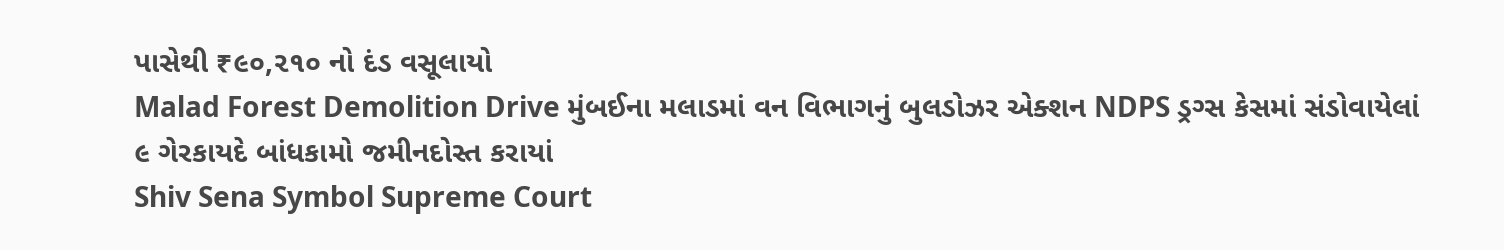પાસેથી ₹૯૦,૨૧૦ નો દંડ વસૂલાયો
Malad Forest Demolition Drive મુંબઈના મલાડમાં વન વિભાગનું બુલડોઝર એક્શન NDPS ડ્રગ્સ કેસમાં સંડોવાયેલાં ૯ ગેરકાયદે બાંધકામો જમીનદોસ્ત કરાયાં
Shiv Sena Symbol Supreme Court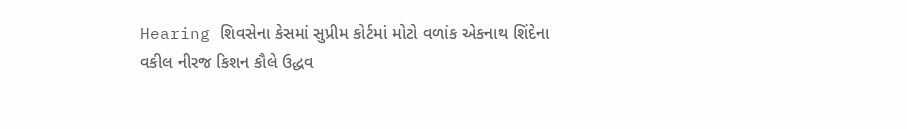Hearing શિવસેના કેસમાં સુપ્રીમ કોર્ટમાં મોટો વળાંક એકનાથ શિંદેના વકીલ નીરજ કિશન કૌલે ઉદ્ધવ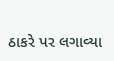ઠાકરે પર લગાવ્યા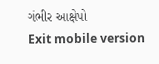ગંભીર આક્ષેપો
Exit mobile version